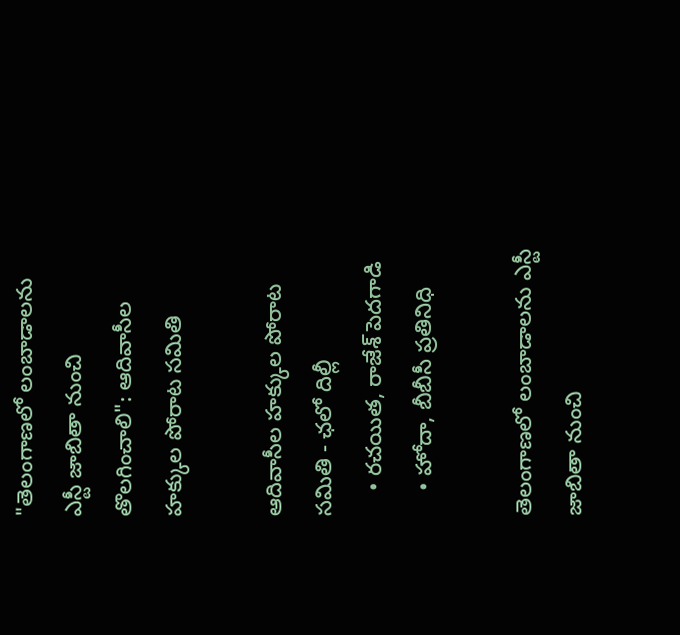"తెలంగాణలో లంబాడాలను ఎస్టీ జాబితా నుంచి తొలగించాలి": ఆదివాసీల హక్కుల పోరాట సమితి

ఆదివాసీల హక్కుల పోరాట సమితి - ఛలో దిల్లీ
    • రచయిత, రాజేశ్ పెదగాడి
    • హోదా, బీబీసీ ప్రతినిధి

తెలంగాణలో లంబాడాలను ఎస్టీ జాబితా నుంచి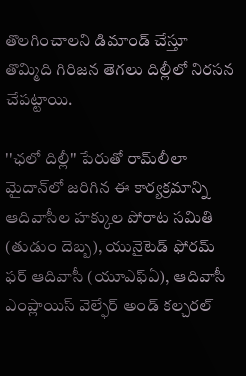తొలగించాలని డిమాండ్‌ చేస్తూ తొమ్మిది గిరిజన తెగలు దిల్లీలో నిరసన చేపట్టాయి.

''ఛలో దిల్లీ'' పేరుతో రామ్‌లీలా మైదాన్‌లో జరిగిన ఈ కార్యక్రమాన్ని ఆదివాసీల హక్కుల పోరాట సమితి (తుడుం దెబ్బ), యునైటెడ్ ఫోరమ్ ఫర్ ఆదివాసీ (యూఎఫ్‌ఏ), ఆదివాసీ ఎంప్లాయిస్ వెల్ఫేర్ అండ్ కల్చరల్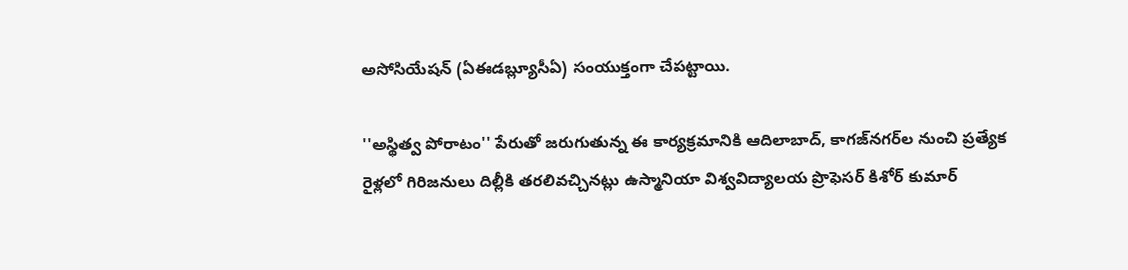అసోసియేషన్ (ఏఈడబ్ల్యూసీఏ) సంయుక్తంగా చేపట్టాయి.

''అస్థిత్వ పోరాటం'' పేరుతో జరుగుతున్న ఈ కార్యక్రమానికి ఆదిలాబాద్, కాగజ్‌నగర్‌ల నుంచి ప్రత్యేక రైళ్లలో గిరిజనులు దిల్లీకి తరలివచ్చినట్లు ఉస్మానియా విశ్వవిద్యాలయ ప్రొఫెసర్ కిశోర్ కుమార్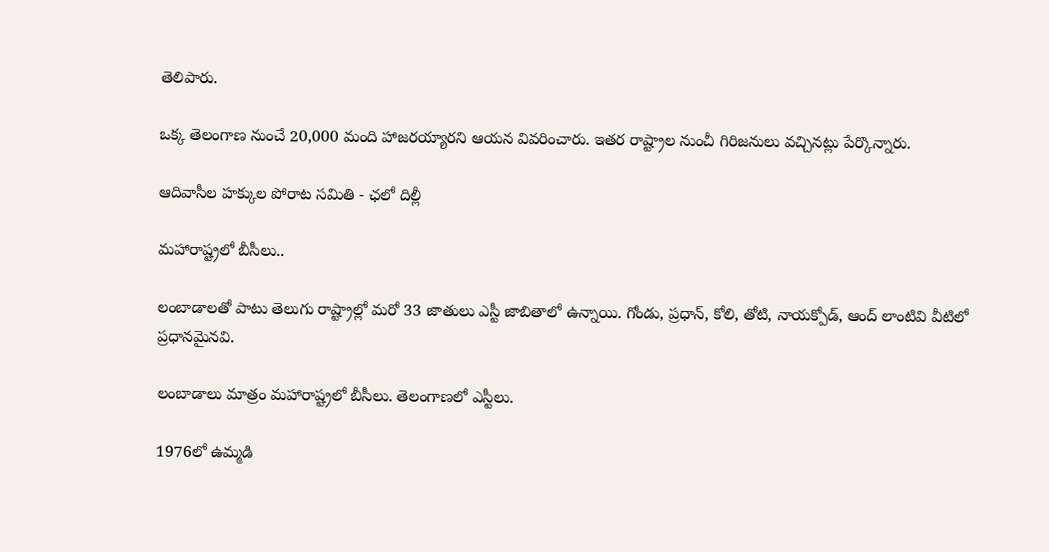తెలిపారు.

ఒక్క తెలంగాణ నుంచే 20,000 మంది హాజరయ్యారని ఆయన వివరించారు. ఇతర రాష్ట్రాల నుంచీ గిరిజనులు వచ్చినట్లు పేర్కొన్నారు.

ఆదివాసీల హక్కుల పోరాట సమితి - ఛలో దిల్లీ

మహారాష్ట్రలో బీసీలు..

లంబాడాలతో పాటు తెలుగు రాష్ట్రాల్లో మరో 33 జాతులు ఎస్టీ జాబితాలో ఉన్నాయి. గోండు, ప్రధాన్, కోలి, తోటి, నాయక్పోడ్, ఆంద్ లాంటివి వీటిలో ప్రధానమైనవి.

లంబాడాలు మాత్రం మహారాష్ట్రలో బీసీలు. తెలంగాణలో ఎస్టీలు.

1976లో ఉమ్మడి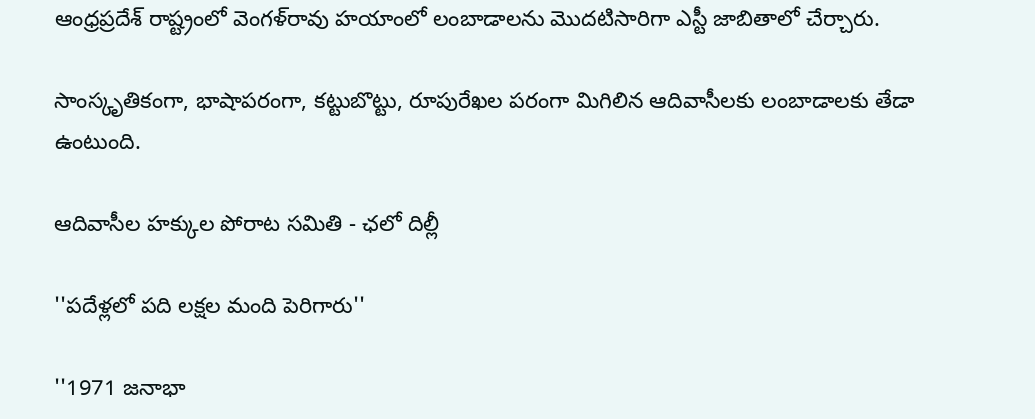ఆంధ్రప్రదేశ్ రాష్ట్రంలో వెంగళ్‌రావు హయాంలో లంబాడాలను మొదటిసారిగా ఎస్టీ జాబితాలో చేర్చారు.

సాంస్కృతికంగా, భాషాపరంగా, కట్టుబొట్టు, రూపురేఖల పరంగా మిగిలిన ఆదివాసీలకు లంబాడాలకు తేడా ఉంటుంది.

ఆదివాసీల హక్కుల పోరాట సమితి - ఛలో దిల్లీ

''పదేళ్లలో పది లక్షల మంది పెరిగారు''

''1971 జనాభా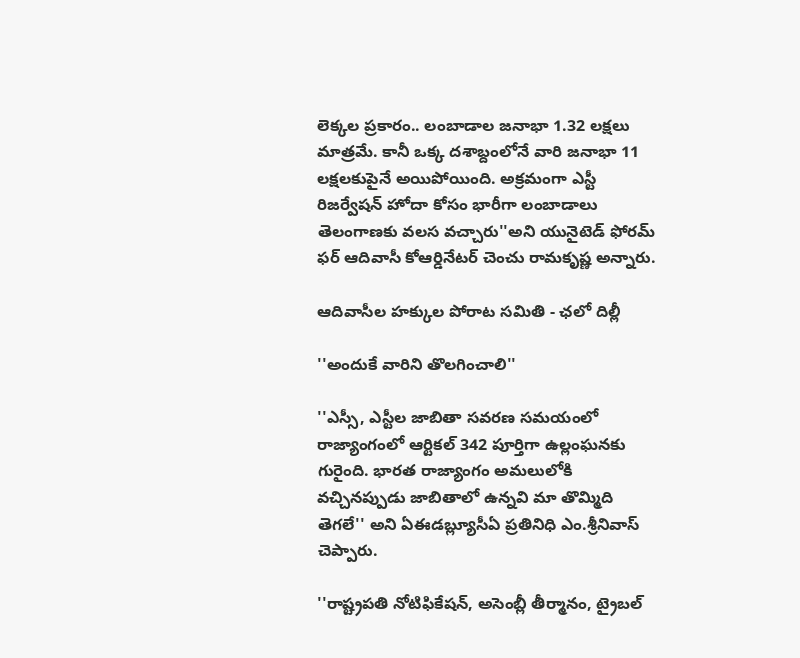లెక్కల ప్రకారం.. లంబాడాల జనాభా 1.32 లక్షలు మాత్రమే. కానీ ఒక్క దశాబ్దంలోనే వారి జనాభా 11 లక్షలకుపైనే అయిపోయింది. అక్రమంగా ఎస్టీ రిజర్వేషన్ హోదా కోసం భారీగా లంబాడాలు తెలంగాణకు వలస వచ్చారు''అని యునైటెడ్ ఫోరమ్ ఫర్ ఆదివాసీ కోఆర్డినేటర్ చెంచు రామకృష్ణ అన్నారు.

ఆదివాసీల హక్కుల పోరాట సమితి - ఛలో దిల్లీ

''అందుకే వారిని తొలగించాలి''

''ఎస్సీ, ఎస్టీల జాబితా సవరణ సమయంలో రాజ్యాంగంలో ఆర్టికల్ 342 పూర్తిగా ఉల్లంఘనకు గురైంది. భారత రాజ్యాంగం అమలులోకి వచ్చినప్పుడు జాబితాలో ఉన్నవి మా తొమ్మిది తెగలే'' అని ఏఈడబ్ల్యూసీఏ ప్రతినిధి ఎం.శ్రీనివాస్ చెప్పారు.

''రాష్ట్రపతి నోటిఫికేషన్, అసెంబ్లీ తీర్మానం, ట్రైబల్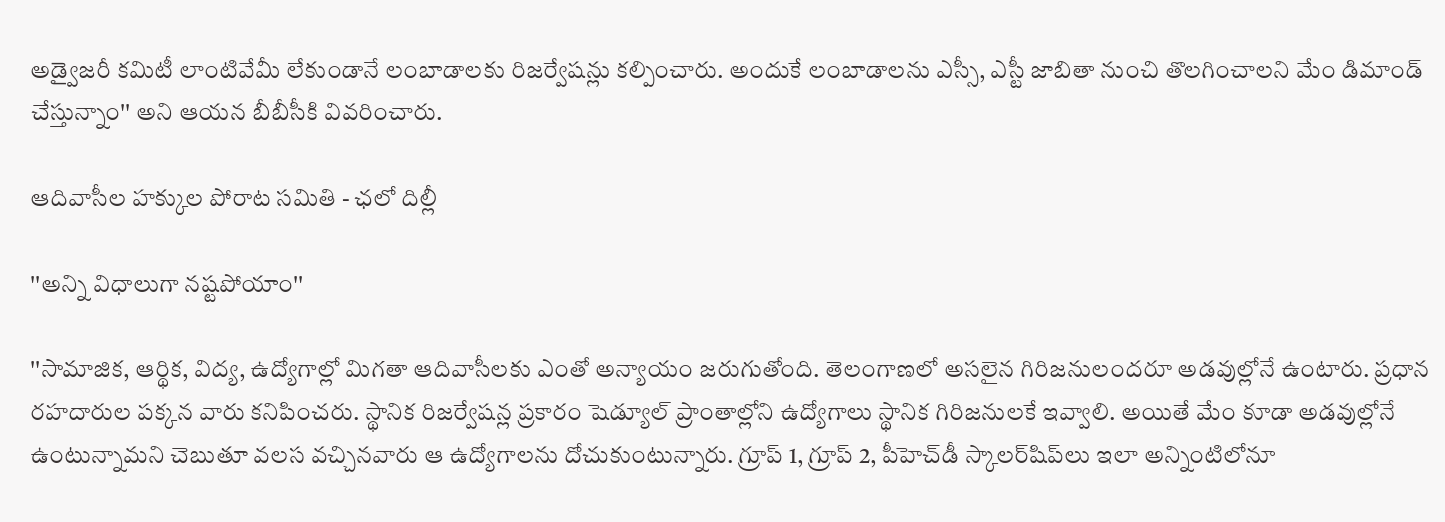అడ్వైజరీ కమిటీ లాంటివేమీ లేకుండానే లంబాడాలకు రిజర్వేషన్లు కల్పించారు. అందుకే లంబాడాలను ఎస్సీ, ఎస్టీ జాబితా నుంచి తొలగించాలని మేం డిమాండ్ చేస్తున్నాం'' అని ఆయన బీబీసీకి వివరించారు.

ఆదివాసీల హక్కుల పోరాట సమితి - ఛలో దిల్లీ

''అన్ని విధాలుగా నష్టపోయాం''

''సామాజిక, ఆర్థిక, విద్య, ఉద్యోగాల్లో మిగతా ఆదివాసీలకు ఎంతో అన్యాయం జరుగుతోంది. తెలంగాణలో అసలైన గిరిజనులందరూ అడవుల్లోనే ఉంటారు. ప్రధాన రహదారుల పక్కన వారు కనిపించరు. స్థానిక రిజర్వేషన్ల ప్రకారం షెడ్యూల్ ప్రాంతాల్లోని ఉద్యోగాలు స్థానిక గిరిజనులకే ఇవ్వాలి. అయితే మేం కూడా అడవుల్లోనే ఉంటున్నామని చెబుతూ వలస వచ్చినవారు ఆ ఉద్యోగాలను దోచుకుంటున్నారు. గ్రూప్ 1, గ్రూప్ 2, పీహెచ్‌డీ స్కాలర్‌షిప్‌లు ఇలా అన్నింటిలోనూ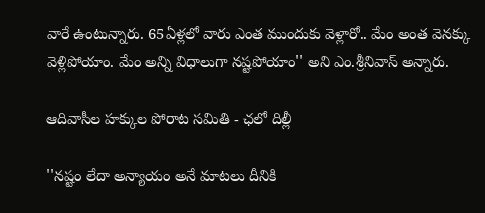వారే ఉంటున్నారు. 65ఏళ్లలో వారు ఎంత ముందుకు వెళ్లారో.. మేం అంత వెనక్కు వెళ్లిపోయాం. మేం అన్ని విధాలుగా నష్టపోయాం'' అని ఎం.శ్రీనివాస్ అన్నారు.

ఆదివాసీల హక్కుల పోరాట సమితి - ఛలో దిల్లీ

''నష్టం లేదా అన్యాయం అనే మాటలు దీనికి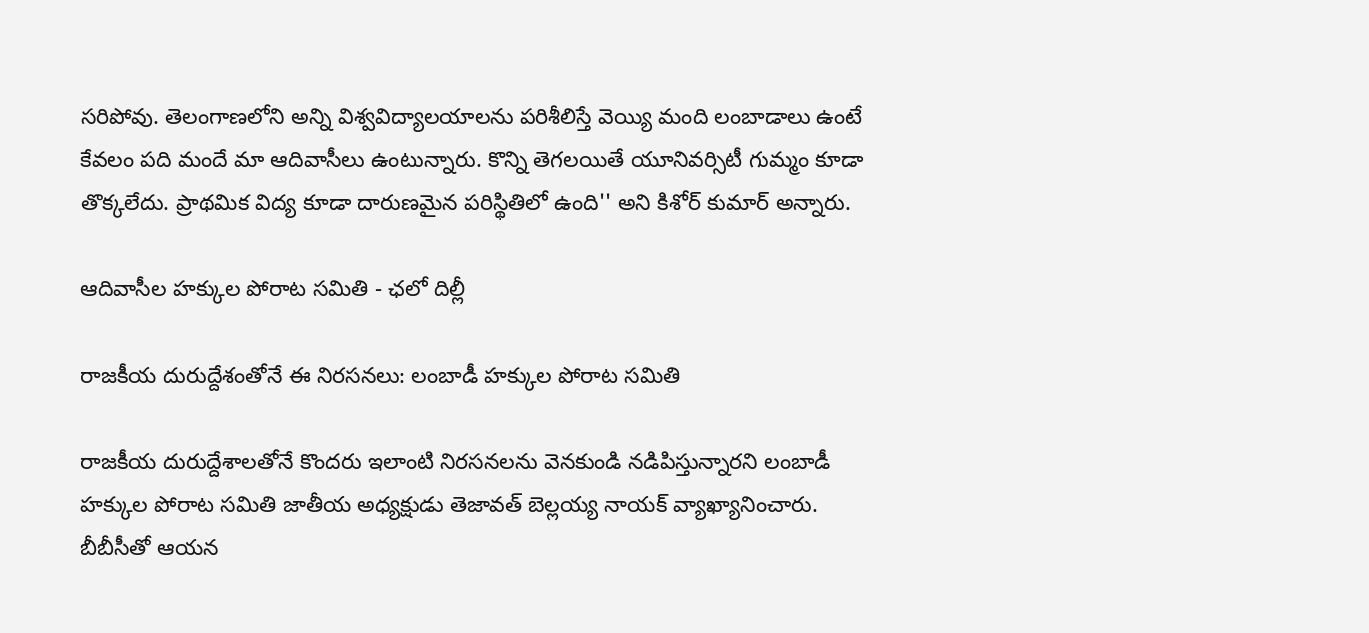సరిపోవు. తెలంగాణలోని అన్ని విశ్వవిద్యాలయాలను పరిశీలిస్తే వెయ్యి మంది లంబాడాలు ఉంటే కేవలం పది మందే మా ఆదివాసీలు ఉంటున్నారు. కొన్ని తెగలయితే యూనివర్సిటీ గుమ్మం కూడా తొక్కలేదు. ప్రాథమిక విద్య కూడా దారుణమైన పరిస్థితిలో ఉంది'' అని కిశోర్ కుమార్ అన్నారు.

ఆదివాసీల హక్కుల పోరాట సమితి - ఛలో దిల్లీ

రాజకీయ దురుద్దేశంతోనే ఈ నిరసనలు: లంబాడీ హక్కుల పోరాట సమితి

రాజకీయ దురుద్దేశాలతోనే కొందరు ఇలాంటి నిరసనలను వెనకుండి నడిపిస్తున్నారని లంబాడీ హక్కుల పోరాట సమితి జాతీయ అధ్యక్షుడు తెజావత్ బెల్లయ్య నాయక్ వ్యాఖ్యానించారు. బీబీసీతో ఆయన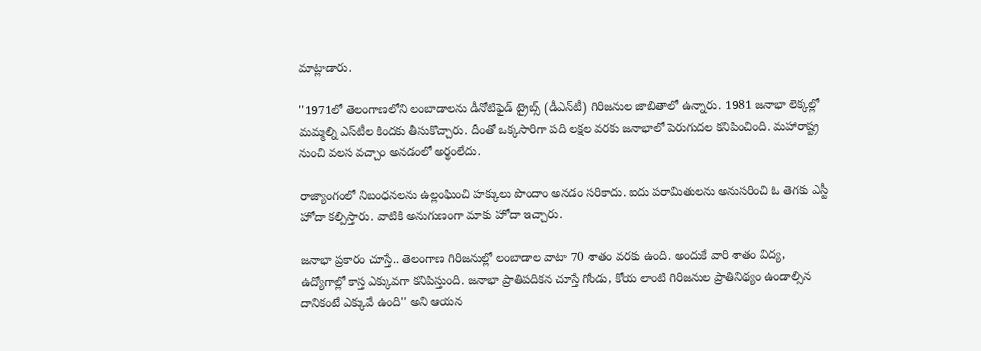మాట్లాడారు.

''1971లో తెలంగాణలోని లంబాడాలను డీనోటిఫైడ్ ట్రైబ్స్ (డీఎన్‌టీ) గిరిజనుల జాబితాలో ఉన్నారు. 1981 జనాభా లెక్కల్లో మమ్మల్ని ఎస్‌టీల కిందకు తీసుకొచ్చారు. దీంతో ఒక్కసారిగా పది లక్షల వరకు జనాభాలో పెరుగుదల కనిపించింది. మహారాష్ట్ర నుంచి వలస వచ్చాం అనడంలో అర్థంలేదు.

రాజ్యాంగంలో నిబంధనలను ఉల్లంఘించి హక్కులు పొందాం అనడం సరికాదు. ఐదు పరామితులను అనుసరించి ఓ తెగకు ఎస్టీ హోదా కల్పిస్తారు. వాటికి అనుగుణంగా మాకు హోదా ఇచ్చారు.

జనాభా ప్రకారం చూస్తే.. తెలంగాణ గిరిజనుల్లో లంబాడాల వాటా 70 శాతం వరకు ఉంది. అందుకే వారి శాతం విద్య, ఉద్యోగాల్లో కాస్త ఎక్కువగా కనిపిస్తుంది. జనాభా ప్రాతిపదికన చూస్తే గోండు, కోయ లాంటి గిరిజనుల ప్రాతినిథ్యం ఉండాల్సిన దానికంటే ఎక్కువే ఉంది'' అని ఆయన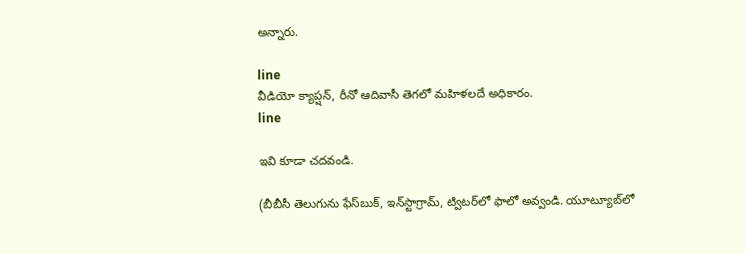అన్నారు.

line
వీడియో క్యాప్షన్, రీనో ఆదివాసీ తెగలో మహిళలదే అధికారం.
line

ఇవి కూడా చదవండి.

(బీబీసీ తెలుగును ఫేస్‌బుక్, ఇన్‌స్టాగ్రామ్‌, ట్విటర్‌లో ఫాలో అవ్వండి. యూట్యూబ్‌లో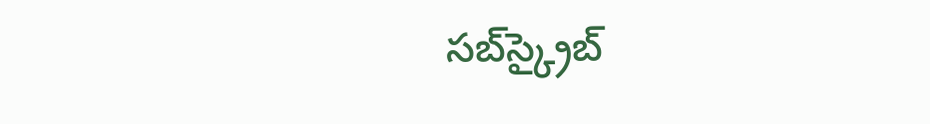సబ్‌స్క్రైబ్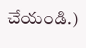చేయండి.)